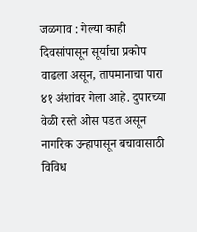जळगाव : गेल्या काही दिवसांपासून सूर्याचा प्रकोप वाढला असून, तापमानाचा पारा ४१ अंशांवर गेला आहे. दुपारच्या वेळी रस्ते ओस पडत असून नागरिक उन्हापासून बचावासाठी विविध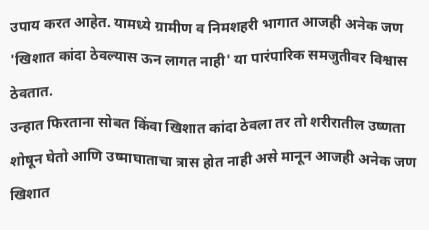उपाय करत आहेत. यामध्ये ग्रामीण व निमशहरी भागात आजही अनेक जण 'खिशात कांदा ठेवल्यास ऊन लागत नाही' या पारंपारिक समजुतीवर विश्वास ठेवतात.
उन्हात फिरताना सोबत किंवा खिशात कांदा ठेवला तर तो शरीरातील उष्णता शोषून घेतो आणि उष्माघाताचा त्रास होत नाही असे मानून आजही अनेक जण खिशात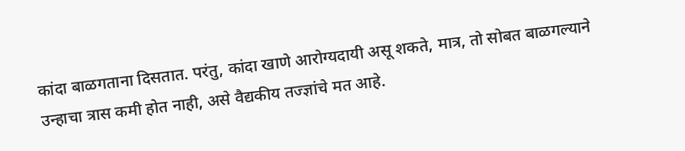कांदा बाळगताना दिसतात. परंतु, कांदा खाणे आरोग्यदायी असू शकते, मात्र, तो सोबत बाळगल्याने उन्हाचा त्रास कमी होत नाही, असे वैद्यकीय तज्ज्ञांचे मत आहे.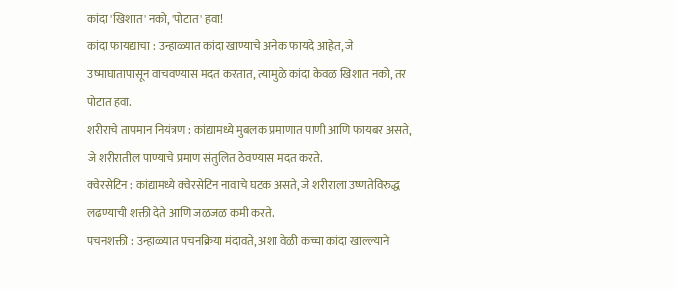कांदा 'खिशात' नको, 'पोटात' हवा!
कांदा फायद्याचा : उन्हाळ्यात कांदा खाण्याचे अनेक फायदे आहेत, जे उष्माघातापासून वाचवण्यास मदत करतात, त्यामुळे कांदा केवळ खिशात नको, तर पोटात हवा.
शरीराचे तापमान नियंत्रण : कांद्यामध्ये मुबलक प्रमाणात पाणी आणि फायबर असते, जे शरीरातील पाण्याचे प्रमाण संतुलित ठेवण्यास मदत करते.
क्वेरसेटिन : कांद्यामध्ये क्वेरसेटिन नावाचे घटक असते, जे शरीराला उष्णतेविरुद्ध लढण्याची शक्ती देते आणि जळजळ कमी करते.
पचनशक्ती : उन्हाळ्यात पचनक्रिया मंदावते, अशा वेळी कच्चा कांदा खाल्ल्याने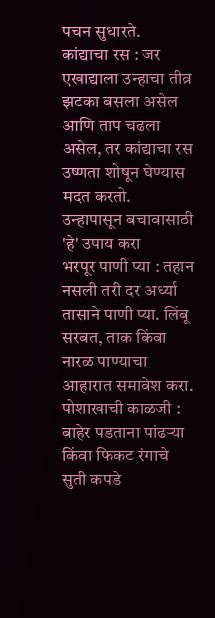पचन सुधारते.
कांद्याचा रस : जर एखाद्याला उन्हाचा तीव्र झटका बसला असेल आणि ताप चढला असेल, तर कांद्याचा रस उष्णता शोषून घेण्यास मदत करतो.
उन्हापासून बचावासाठी 'हे' उपाय करा
भरपूर पाणी प्या : तहान नसली तरी दर अर्ध्या तासाने पाणी प्या. लिंबू सरबत, ताक किंवा नारळ पाण्याचा आहारात समावेश करा.
पोशाखाची काळजी : बाहेर पडताना पांढऱ्या किंवा फिकट रंगाचे सुती कपडे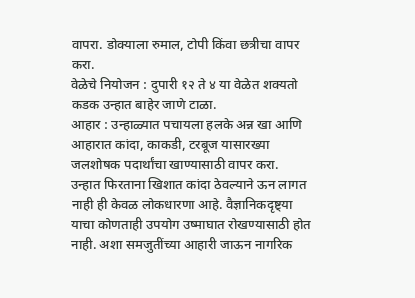वापरा. डोक्याला रुमाल, टोपी किंवा छत्रीचा वापर करा.
वेळेचे नियोजन : दुपारी १२ ते ४ या वेळेत शक्यतो कडक उन्हात बाहेर जाणे टाळा.
आहार : उन्हाळ्यात पचायला हलके अन्न खा आणि आहारात कांदा, काकडी, टरबूज यासारख्या जलशोषक पदार्थांचा खाण्यासाठी वापर करा.
उन्हात फिरताना खिशात कांदा ठेवल्याने ऊन लागत नाही ही केवळ लोकधारणा आहे. वैज्ञानिकदृष्ट्या याचा कोणताही उपयोग उष्माघात रोखण्यासाठी होत नाही. अशा समजुतींच्या आहारी जाऊन नागरिक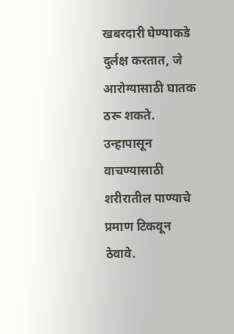खबरदारी घेण्याकडे दुर्लक्ष करतात, जे आरोग्यासाठी घातक ठरू शकते. उन्हापासून वाचण्यासाठी शरीरातील पाण्याचे प्रमाण टिकवून ठेवावे.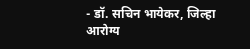- डॉ. सचिन भायेकर, जिल्हा आरोग्य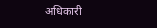अधिकारी